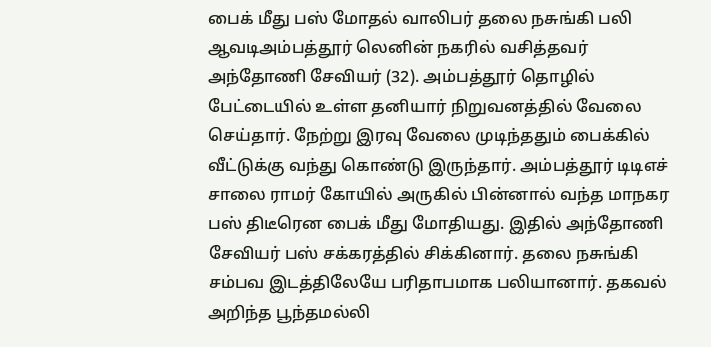பைக் மீது பஸ் மோதல் வாலிபர் தலை நசுங்கி பலி
ஆவடிஅம்பத்தூர் லெனின் நகரில் வசித்தவர் அந்தோணி சேவியர் (32). அம்பத்தூர் தொழில் பேட்டையில் உள்ள தனியார் நிறுவனத்தில் வேலை செய்தார். நேற்று இரவு வேலை முடிந்ததும் பைக்கில் வீட்டுக்கு வந்து கொண்டு இருந்தார். அம்பத்தூர் டிடிஎச் சாலை ராமர் கோயில் அருகில் பின்னால் வந்த மாநகர பஸ் திடீரென பைக் மீது மோதியது. இதில் அந்தோணி சேவியர் பஸ் சக்கரத்தில் சிக்கினார். தலை நசுங்கி சம்பவ இடத்திலேயே பரிதாபமாக பலியானார். தகவல் அறிந்த பூந்தமல்லி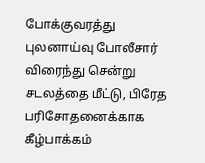போக்குவரத்து புலனாய்வு போலீசார் விரைந்து சென்று சடலத்தை மீட்டு, பிரேத பரிசோதனைக்காக கீழ்பாக்கம்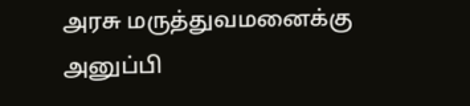அரசு மருத்துவமனைக்கு அனுப்பி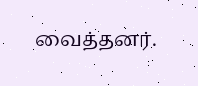வைத்தனர்.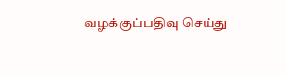வழக்குப்பதிவு செய்து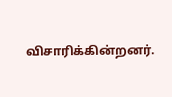விசாரிக்கின்றனர்.